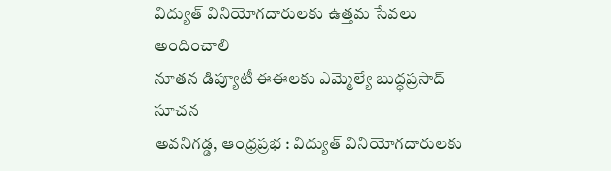విద్యుత్ వినియోగదారులకు ఉత్తమ సేవలు అందించాలి
నూతన డిప్యూటీ ఈఈలకు ఎమ్మెల్యే బుద్ధప్రసాద్ సూచన
అవనిగడ్డ, ఆంధ్రప్రభ : విద్యుత్ వినియోగదారులకు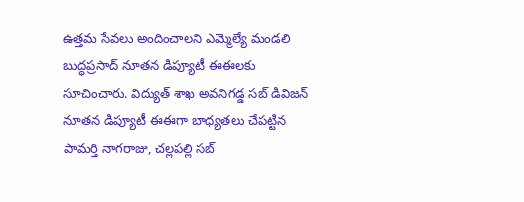ఉత్తమ సేవలు అందించాలని ఎమ్మెల్యే మండలి బుద్ధప్రసాద్ నూతన డిప్యూటీ ఈఈలకు సూచించారు. విద్యుత్ శాఖ అవనిగడ్డ సబ్ డివిజన్ నూతన డిప్యూటీ ఈఈగా బాధ్యతలు చేపట్టిన పామర్తి నాగరాజు, చల్లపల్లి సబ్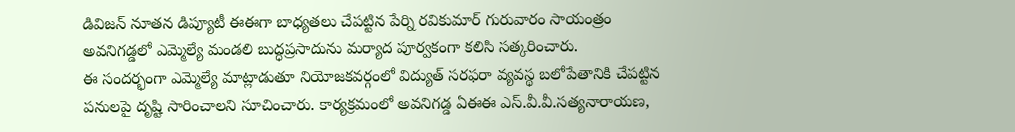డివిజన్ నూతన డిప్యూటీ ఈఈగా బాధ్యతలు చేపట్టిన పేర్ని రవికుమార్ గురువారం సాయంత్రం అవనిగడ్డలో ఎమ్మెల్యే మండలి బుద్ధప్రసాదును మర్యాద పూర్వకంగా కలిసి సత్కరించారు.
ఈ సందర్భంగా ఎమ్మెల్యే మాట్లాడుతూ నియోజకవర్గంలో విద్యుత్ సరఫరా వ్యవస్థ బలోపేతానికి చేపట్టిన పనులపై దృష్టి సారించాలని సూచించారు. కార్యక్రమంలో అవనిగడ్డ ఏఈఈ ఎస్.వీ.వీ.సత్యనారాయణ,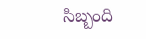సిబ్బంది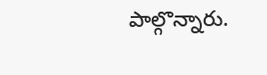పాల్గొన్నారు.